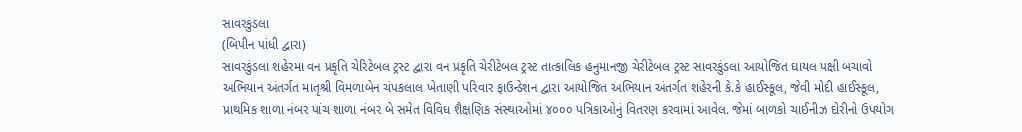સાવરકુંડલા
(બિપીન પાંધી દ્વારા)
સાવરકુંડલા શહેરમા વન પ્રકૃતિ ચેરિટેબલ ટ્રસ્ટ દ્વારા વન પ્રકૃતિ ચેરીટેબલ ટ્રસ્ટ તાત્કાલિક હનુમાનજી ચેરીટેબલ ટ્રસ્ટ સાવરકુંડલા આયોજિત ઘાયલ પક્ષી બચાવો અભિયાન અંતર્ગત માતૃશ્રી વિમળાબેન ચંપકલાલ ખેતાણી પરિવાર ફાઉન્ડેશન દ્વારા આયોજિત અભિયાન અંતર્ગત શહેરની કે.કે હાઈસ્કૂલ, જેવી મોદી હાઈસ્કૂલ, પ્રાથમિક શાળા નંબર પાંચ શાળા નંબર બે સમેત વિવિધ શૈક્ષણિક સંસ્થાઓમાં ૪૦૦૦ પત્રિકાઓનું વિતરણ કરવામાં આવેલ. જેમાં બાળકો ચાઈનીઝ દોરીનો ઉપયોગ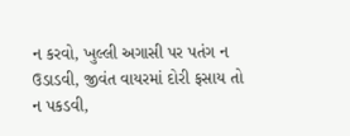ન કરવો, ખુલ્લી અગાસી પર પતંગ ન ઉડાડવી, જીવંત વાયરમાં દોરી ફસાય તો ન પકડવી,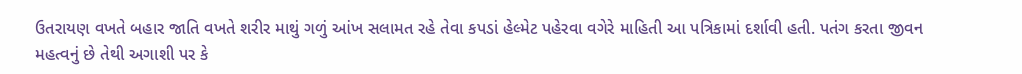ઉતરાયણ વખતે બહાર જાતિ વખતે શરીર માથું ગળું આંખ સલામત રહે તેવા કપડાં હેલ્મેટ પહેરવા વગેરે માહિતી આ પત્રિકામાં દર્શાવી હતી. પતંગ કરતા જીવન મહત્વનું છે તેથી અગાશી પર કે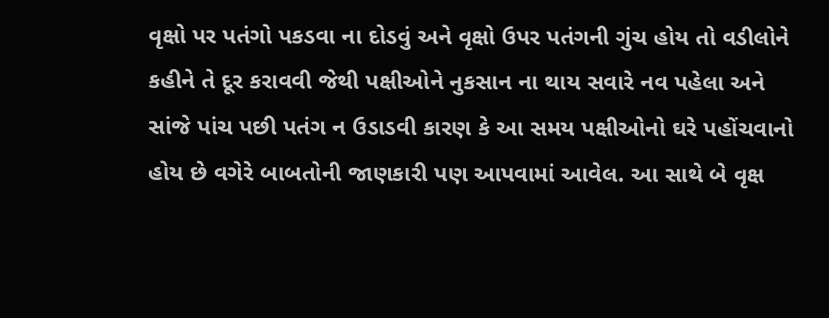વૃક્ષો પર પતંગો પકડવા ના દોડવું અને વૃક્ષો ઉપર પતંગની ગુંચ હોય તો વડીલોને કહીને તે દૂર કરાવવી જેથી પક્ષીઓને નુકસાન ના થાય સવારે નવ પહેલા અને સાંજે પાંચ પછી પતંગ ન ઉડાડવી કારણ કે આ સમય પક્ષીઓનો ઘરે પહોંચવાનો હોય છે વગેરે બાબતોની જાણકારી પણ આપવામાં આવેલ. આ સાથે બે વૃક્ષ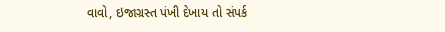વાવો, ઇજાગ્રસ્ત પંખી દેખાય તો સંપર્ક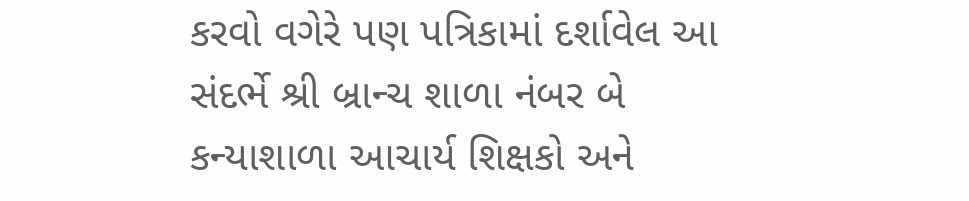કરવો વગેરે પણ પત્રિકામાં દર્શાવેલ આ સંદર્ભે શ્રી બ્રાન્ચ શાળા નંબર બે કન્યાશાળા આચાર્ય શિક્ષકો અને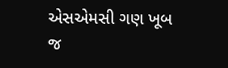એસએમસી ગણ ખૂબ જ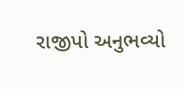રાજીપો અનુભવ્યો